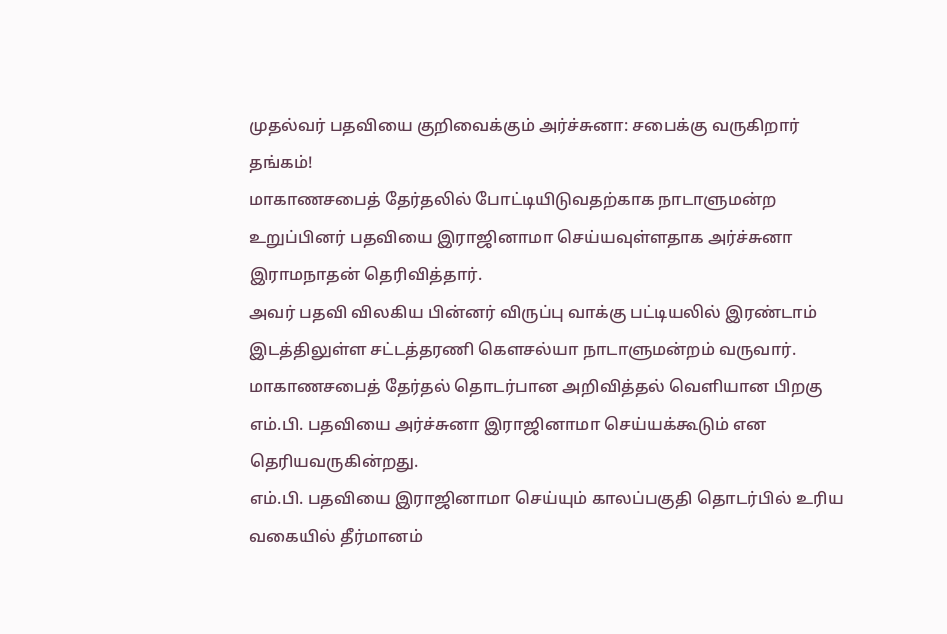முதல்வர் பதவியை குறிவைக்கும் அர்ச்சுனா: சபைக்கு வருகிறார் தங்கம்!
மாகாணசபைத் தேர்தலில் போட்டியிடுவதற்காக நாடாளுமன்ற உறுப்பினர் பதவியை இராஜினாமா செய்யவுள்ளதாக அர்ச்சுனா இராமநாதன் தெரிவித்தார்.
அவர் பதவி விலகிய பின்னர் விருப்பு வாக்கு பட்டியலில் இரண்டாம் இடத்திலுள்ள சட்டத்தரணி கௌசல்யா நாடாளுமன்றம் வருவார்.
மாகாணசபைத் தேர்தல் தொடர்பான அறிவித்தல் வெளியான பிறகு எம்.பி. பதவியை அர்ச்சுனா இராஜினாமா செய்யக்கூடும் என தெரியவருகின்றது.
எம்.பி. பதவியை இராஜினாமா செய்யும் காலப்பகுதி தொடர்பில் உரிய வகையில் தீர்மானம்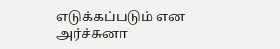எடுக்கப்படும் என அர்ச்சுனா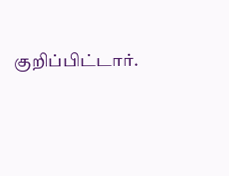குறிப்பிட்டார்.